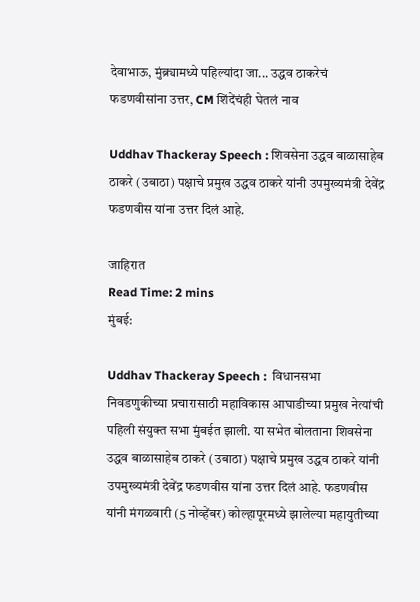देवाभाऊ, मुंब्र्यामध्ये पहिल्यांदा जा... उद्धव ठाकरेचं फडणवीसांना उत्तर, CM शिंदेंचंही घेतलं नाव

Uddhav Thackeray Speech : शिवसेना उद्धव बाळासाहेब ठाकरे (उबाठा) पक्षाचे प्रमुख उद्धव ठाकरे यांनी उपमुख्यमंत्री देवेंद्र फडणवीस यांना उत्तर दिलं आहे.

जाहिरात
Read Time: 2 mins
मुंबई:

Uddhav Thackeray Speech :  विधानसभा निवडणुकीच्या प्रचारासाठी महाविकास आघाडीच्या प्रमुख नेत्यांची पहिली संयुक्त सभा मुंबईत झाली. या सभेत बोलताना शिवसेना उद्धव बाळासाहेब ठाकरे (उबाठा) पक्षाचे प्रमुख उद्धव ठाकरे यांनी उपमुख्यमंत्री देवेंद्र फडणवीस यांना उत्तर दिलं आहे. फडणवीस यांनी मंगळवारी (5 नोव्हेंबर) कोल्हापूरमध्ये झालेल्या महायुतीच्या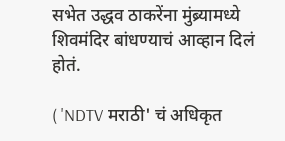सभेत उद्धव ठाकरेंना मुंब्र्यामध्ये शिवमंदिर बांधण्याचं आव्हान दिलं होतं.

( 'NDTV मराठी' चं अधिकृत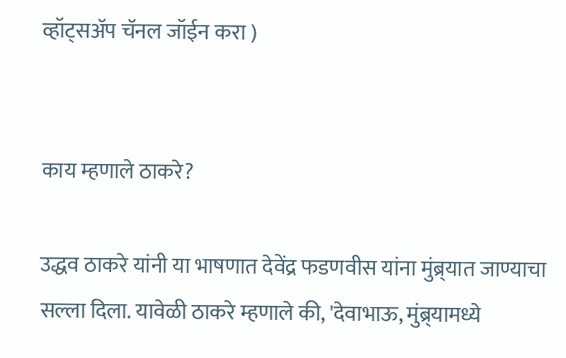व्हॉट्सअ‍ॅप चॅनल जॉईन करा )


काय म्हणाले ठाकरे?

उद्धव ठाकरे यांनी या भाषणात देवेंद्र फडणवीस यांना मुंब्र्यात जाण्याचा सल्ला दिला. यावेळी ठाकरे म्हणाले की, 'देवाभाऊ, मुंब्र्यामध्ये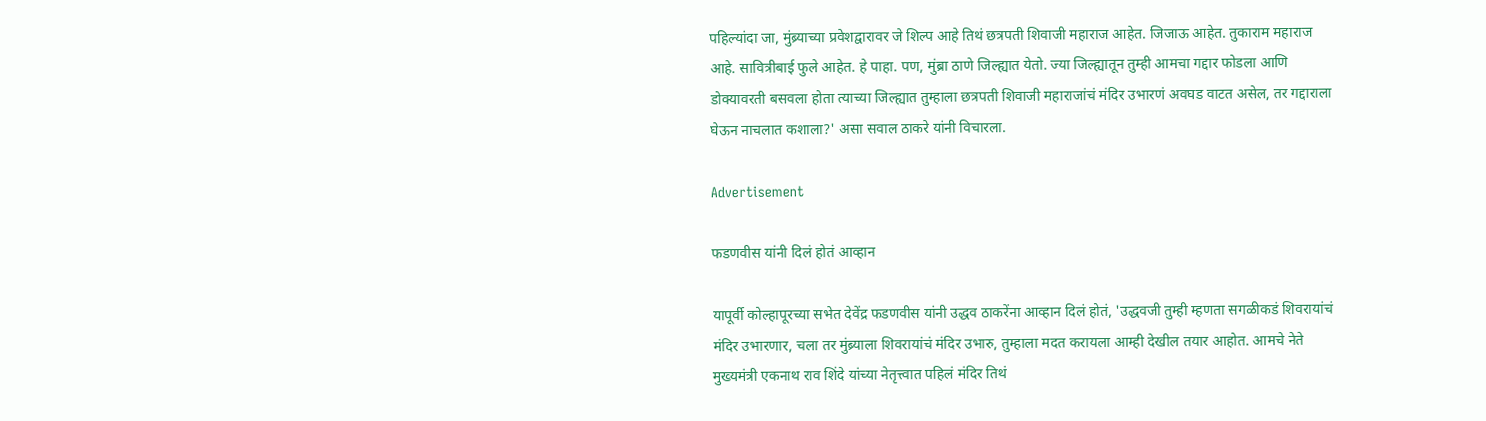पहिल्यांदा जा, मुंब्र्याच्या प्रवेशद्वारावर जे शिल्प आहे तिथं छत्रपती शिवाजी महाराज आहेत. जिजाऊ आहेत. तुकाराम महाराज आहे. सावित्रीबाई फुले आहेत. हे पाहा. पण, मुंब्रा ठाणे जिल्ह्यात येतो. ज्या जिल्ह्यातून तुम्ही आमचा गद्दार फोडला आणि डोक्यावरती बसवला होता त्याच्या जिल्ह्यात तुम्हाला छत्रपती शिवाजी महाराजांचं मंदिर उभारणं अवघड वाटत असेल, तर गद्दाराला घेऊन नाचलात कशाला?' असा सवाल ठाकरे यांनी विचारला.

Advertisement

फडणवीस यांनी दिलं होतं आव्हान

यापूर्वी कोल्हापूरच्या सभेत देवेंद्र फडणवीस यांनी उद्धव ठाकरेंना आव्हान दिलं होतं, 'उद्धवजी तुम्ही म्हणता सगळीकडं शिवरायांचं मंदिर उभारणार, चला तर मुंब्र्याला शिवरायांचं मंदिर उभारु, तुम्हाला मदत करायला आम्ही देखील तयार आहोत. आमचे नेते मुख्यमंत्री एकनाथ राव शिंदे यांच्या नेतृत्त्वात पहिलं मंदिर तिथं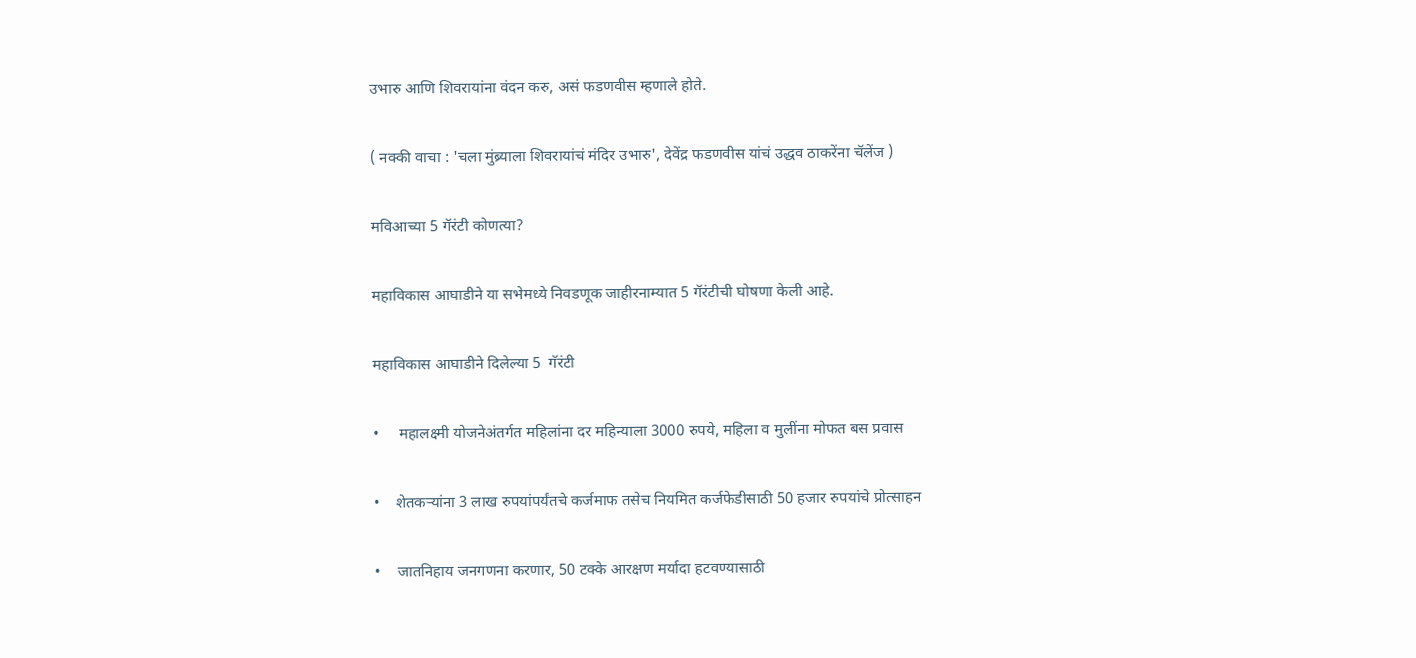उभारु आणि शिवरायांना वंदन करु, असं फडणवीस म्हणाले होते.

( नक्की वाचा : 'चला मुंब्र्याला शिवरायांचं मंदिर उभारु', देवेंद्र फडणवीस यांचं उद्धव ठाकरेंना चॅलेंज )

मविआच्या 5 गॅरंटी कोणत्या?

महाविकास आघाडीने या सभेमध्ये निवडणूक जाहीरनाम्यात 5 गॅरंटीची घोषणा केली आहे.

महाविकास आघाडीने दिलेल्या 5  गॅरंटी

•     महालक्ष्मी योजनेअंतर्गत महिलांना दर महिन्याला 3000 रुपये, महिला व मुलींना मोफत बस प्रवास

•    शेतकऱ्यांना 3 लाख रुपयांपर्यंतचे कर्जमाफ तसेच नियमित कर्जफेडीसाठी 50 हजार रुपयांचे प्रोत्साहन

•    जातनिहाय जनगणना करणार, 50 टक्के आरक्षण मर्यादा हटवण्यासाठी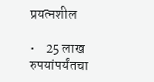प्रयत्नशील

•    25 लाख रुपयांपर्यंतचा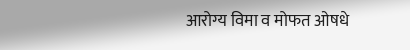आरोग्य विमा व मोफत ओषधे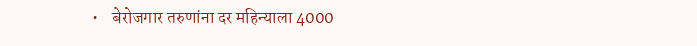•    बेरोजगार तरुणांना दर महिन्याला 4000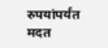रुपयांपर्यंत मदत